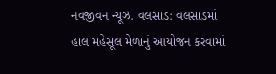નવજીવન ન્યૂઝ. વલસાડ: વલસાડમાં હાલ મહેસૂલ મેળાનું આયોજન કરવામાં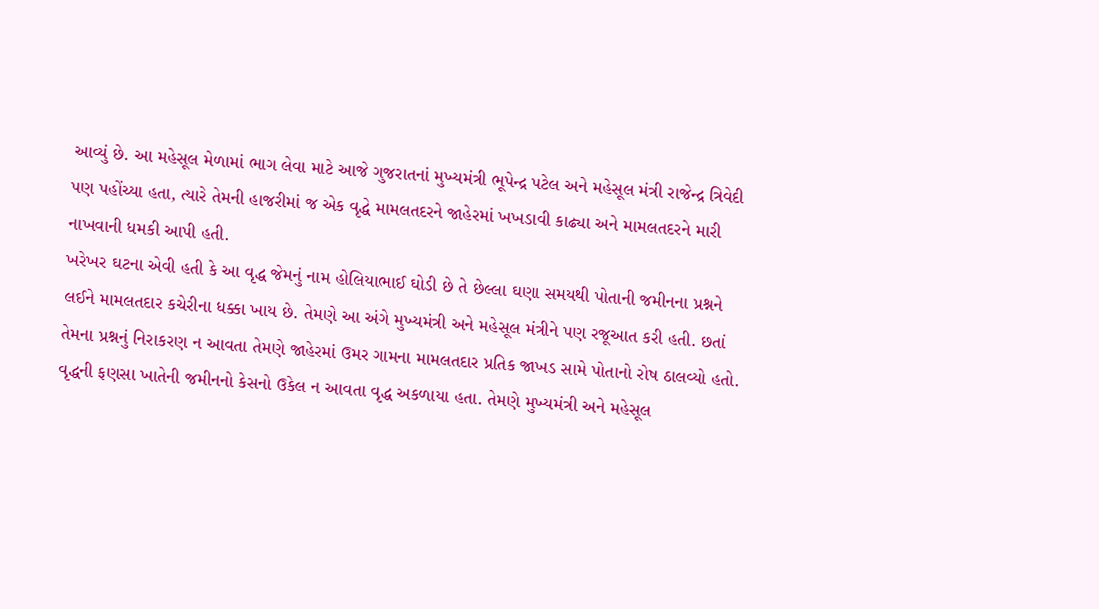આવ્યું છે. આ મહેસૂલ મેળામાં ભાગ લેવા માટે આજે ગુજરાતનાં મુખ્યમંત્રી ભૂપેન્દ્ર પટેલ અને મહેસૂલ મંત્રી રાજેન્દ્ર ત્રિવેદી પણ પહોંચ્યા હતા, ત્યારે તેમની હાજરીમાં જ એક વૃદ્ધે મામલતદરને જાહેરમાં ખખડાવી કાઢ્યા અને મામલતદરને મારી નાખવાની ધમકી આપી હતી.
ખરેખર ઘટના એવી હતી કે આ વૃદ્ધ જેમનું નામ હોલિયાભાઈ ઘોડી છે તે છેલ્લા ઘણા સમયથી પોતાની જમીનના પ્રશ્નને લઈને મામલતદાર કચેરીના ધક્કા ખાય છે. તેમણે આ અંગે મુખ્યમંત્રી અને મહેસૂલ મંત્રીને પણ રજૂઆત કરી હતી. છતાં તેમના પ્રશ્નનું નિરાકરણ ન આવતા તેમણે જાહેરમાં ઉમર ગામના મામલતદાર પ્રતિક જાખડ સામે પોતાનો રોષ ઠાલવ્યો હતો.
વૃદ્ધની ફણસા ખાતેની જમીનનો કેસનો ઉકેલ ન આવતા વૃદ્ધ અકળાયા હતા. તેમણે મુખ્યમંત્રી અને મહેસૂલ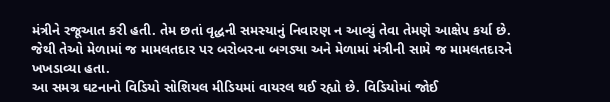મંત્રીને રજૂઆત કરી હતી. તેમ છતાં વૃદ્ધની સમસ્યાનું નિવારણ ન આવ્યું તેવા તેમણે આક્ષેપ કર્યા છે. જેથી તેઓ મેળામાં જ મામલતદાર પર બરોબરના બગડ્યા અને મેળામાં મંત્રીની સામે જ મામલતદારને ખખડાવ્યા હતા.
આ સમગ્ર ઘટનાનો વિડિયો સોશિયલ મીડિયમાં વાયરલ થઈ રહ્યો છે. વિડિયોમાં જોઈ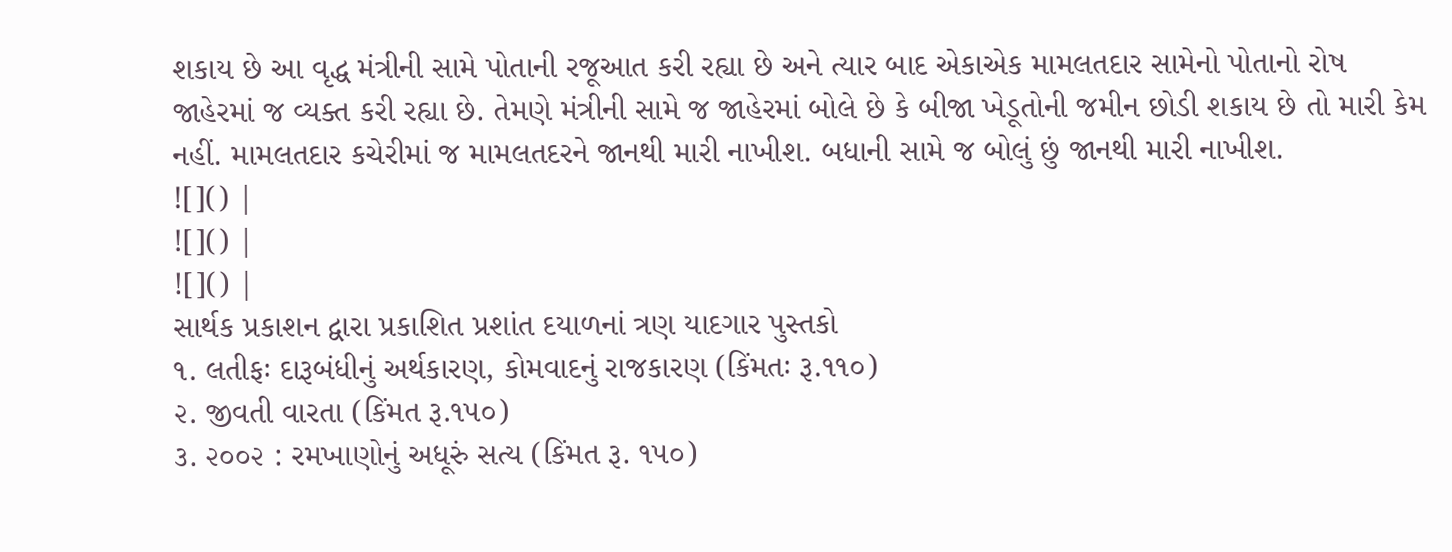શકાય છે આ વૃદ્ધ મંત્રીની સામે પોતાની રજૂઆત કરી રહ્યા છે અને ત્યાર બાદ એકાએક મામલતદાર સામેનો પોતાનો રોષ જાહેરમાં જ વ્યક્ત કરી રહ્યા છે. તેમણે મંત્રીની સામે જ જાહેરમાં બોલે છે કે બીજા ખેડૂતોની જમીન છોડી શકાય છે તો મારી કેમ નહીં. મામલતદાર કચેરીમાં જ મામલતદરને જાનથી મારી નાખીશ. બધાની સામે જ બોલું છું જાનથી મારી નાખીશ.
![]() |
![]() |
![]() |
સાર્થક પ્રકાશન દ્વારા પ્રકાશિત પ્રશાંત દયાળનાં ત્રણ યાદગાર પુસ્તકો
૧. લતીફઃ દારૂબંધીનું અર્થકારણ, કોમવાદનું રાજકારણ (કિંમતઃ રૂ.૧૧૦)
૨. જીવતી વારતા (કિંમત રૂ.૧૫૦)
૩. ૨૦૦૨ : રમખાણોનું અધૂરું સત્ય (કિંમત રૂ. ૧૫૦)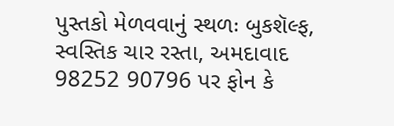પુસ્તકો મેળવવાનું સ્થળઃ બુકશૅલ્ફ, સ્વસ્તિક ચાર રસ્તા, અમદાવાદ
98252 90796 પર ફોન કે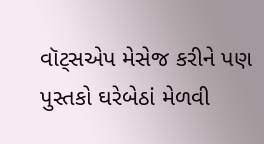વૉટ્સએપ મેસેજ કરીને પણ પુસ્તકો ઘરેબેઠાં મેળવી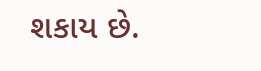શકાય છે.